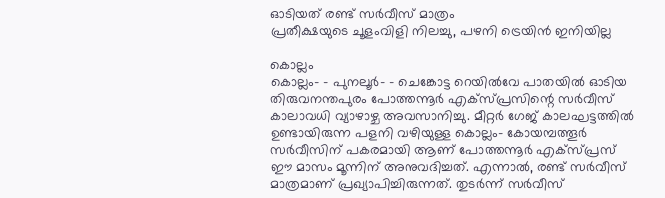ഓടിയത് രണ്ട് സർവീസ് മാത്രം
പ്രതീക്ഷയുടെ ചൂളംവിളി നിലച്ചു, പഴനി ട്രെയിൻ ഇനിയില്ല

കൊല്ലം
കൊല്ലം– - പുനലൂർ– - ചെങ്കോട്ട റെയിൽവേ പാതയിൽ ഓടിയ തിരുവനന്തപുരം പോത്തന്നൂർ എക്സ്പ്രസിന്റെ സർവീസ് കാലാവധി വ്യാഴാഴ്ച അവസാനിച്ചു. മീറ്റർ ഗേജ് കാലഘട്ടത്തിൽ ഉണ്ടായിരുന്ന പളനി വഴിയുള്ള കൊല്ലം- കോയമ്പത്തൂർ സർവീസിന് പകരമായി ആണ് പോത്തന്നൂർ എക്സ്പ്രസ് ഈ മാസം മൂന്നിന് അനുവദിച്ചത്. എന്നാൽ, രണ്ട് സർവീസ് മാത്രമാണ് പ്രഖ്യാപിച്ചിരുന്നത്. തുടർന്ന് സർവീസ്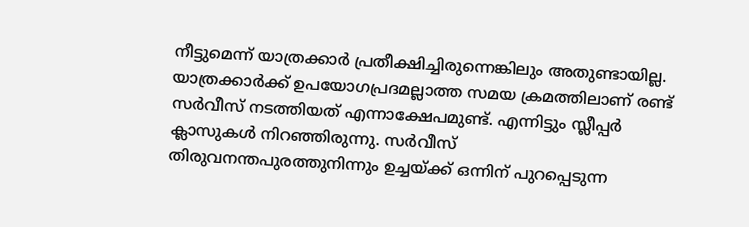നീട്ടുമെന്ന് യാത്രക്കാർ പ്രതീക്ഷിച്ചിരുന്നെങ്കിലും അതുണ്ടായില്ല. യാത്രക്കാർക്ക് ഉപയോഗപ്രദമല്ലാത്ത സമയ ക്രമത്തിലാണ് രണ്ട് സർവീസ് നടത്തിയത് എന്നാക്ഷേപമുണ്ട്. എന്നിട്ടും സ്ലീപ്പർ ക്ലാസുകൾ നിറഞ്ഞിരുന്നു. സർവീസ് തിരുവനന്തപുരത്തുനിന്നും ഉച്ചയ്ക്ക് ഒന്നിന് പുറപ്പെടുന്ന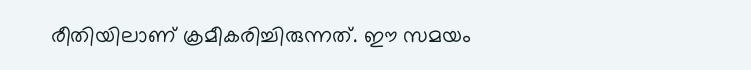രീതിയിലാണ് ക്രമീകരിച്ചിരുന്നത്. ഈ സമയം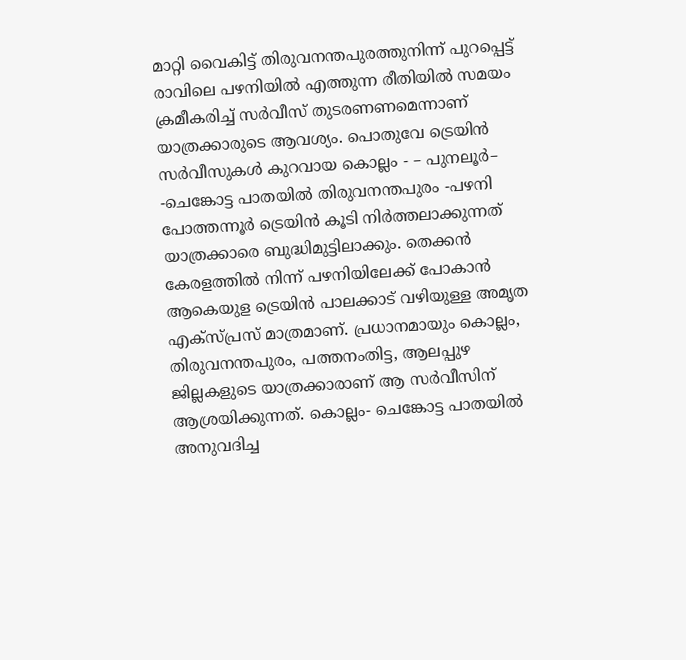മാറ്റി വൈകിട്ട് തിരുവനന്തപുരത്തുനിന്ന് പുറപ്പെട്ട് രാവിലെ പഴനിയിൽ എത്തുന്ന രീതിയിൽ സമയം ക്രമീകരിച്ച് സർവീസ് തുടരണണമെന്നാണ് യാത്രക്കാരുടെ ആവശ്യം. പൊതുവേ ട്രെയിൻ സർവീസുകൾ കുറവായ കൊല്ലം - – പുനലൂർ– -ചെങ്കോട്ട പാതയിൽ തിരുവനന്തപുരം -പഴനി പോത്തന്നൂർ ട്രെയിൻ കൂടി നിർത്തലാക്കുന്നത് യാത്രക്കാരെ ബുദ്ധിമുട്ടിലാക്കും. തെക്കൻ കേരളത്തിൽ നിന്ന് പഴനിയിലേക്ക് പോകാൻ ആകെയുള ട്രെയിൻ പാലക്കാട് വഴിയുള്ള അമൃത എക്സ്പ്രസ് മാത്രമാണ്. പ്രധാനമായും കൊല്ലം, തിരുവനന്തപുരം, പത്തനംതിട്ട, ആലപ്പുഴ ജില്ലകളുടെ യാത്രക്കാരാണ് ആ സർവീസിന് ആശ്രയിക്കുന്നത്. കൊല്ലം- ചെങ്കോട്ട പാതയിൽ അനുവദിച്ച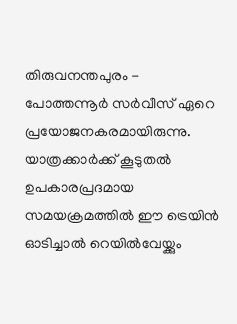തിരുവനന്തപുരം - പോത്തന്നൂർ സർവീസ് ഏറെ പ്രയോജനകരമായിരുന്നു. യാത്രക്കാർക്ക് കൂടുതൽ ഉപകാരപ്രദമായ സമയക്രമത്തിൽ ഈ ട്രെയിൻ ഓടിച്ചാൽ റെയിൽവേയ്ക്കും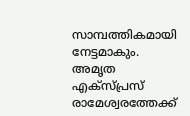സാമ്പത്തികമായി നേട്ടമാകും. അമൃത എക്സ്പ്രസ് രാമേശ്വരത്തേക്ക്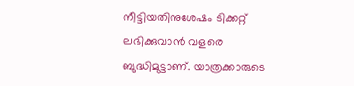നീട്ടിയതിനുശേഷം ടിക്കറ്റ് ലഭിക്കുവാൻ വളരെ ബുദ്ധിമുട്ടാണ്. യാത്രക്കാരുടെ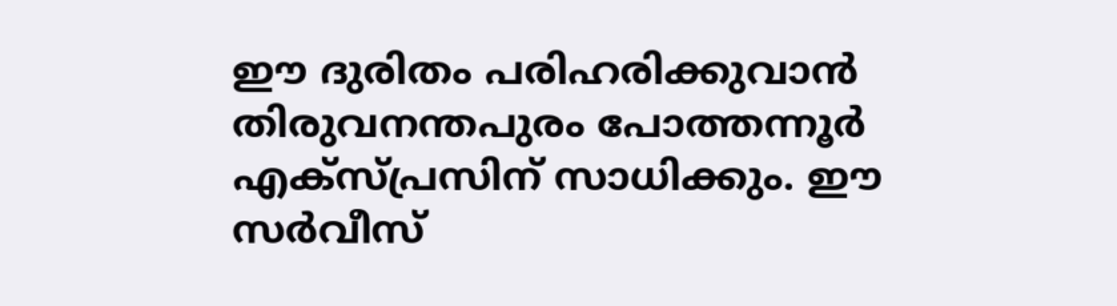ഈ ദുരിതം പരിഹരിക്കുവാൻ തിരുവനന്തപുരം പോത്തന്നൂർ എക്സ്പ്രസിന് സാധിക്കും. ഈ സർവീസ്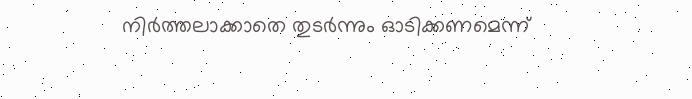നിർത്തലാക്കാതെ തുടർന്നും ഓടിക്കണമെന്ന്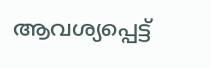ആവശ്യപ്പെട്ട്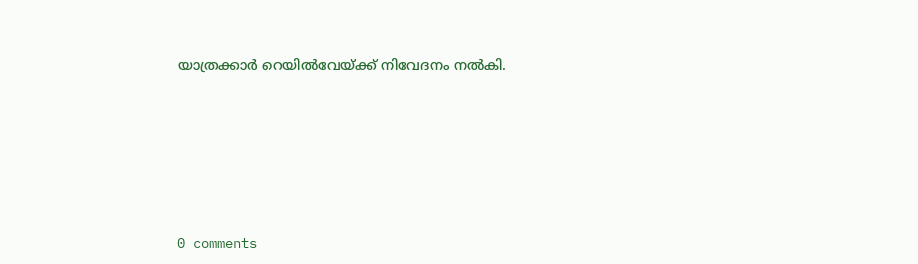യാത്രക്കാർ റെയിൽവേയ്ക്ക് നിവേദനം നൽകി.








0 comments